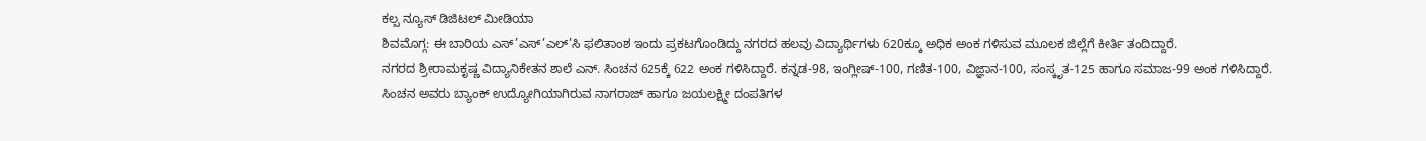ಕಲ್ಪ ನ್ಯೂಸ್ ಡಿಜಿಟಲ್ ಮೀಡಿಯಾ
ಶಿವಮೊಗ್ಗ: ಈ ಬಾರಿಯ ಎಸ್’ಎಸ್’ಎಲ್’ಸಿ ಫಲಿತಾಂಶ ಇಂದು ಪ್ರಕಟಗೊಂಡಿದ್ದು ನಗರದ ಹಲವು ವಿದ್ಯಾರ್ಥಿಗಳು 620ಕ್ಕೂ ಅಧಿಕ ಅಂಕ ಗಳಿಸುವ ಮೂಲಕ ಜಿಲ್ಲೆಗೆ ಕೀರ್ತಿ ತಂದಿದ್ದಾರೆ.
ನಗರದ ಶ್ರೀರಾಮಕೃಷ್ಣ ವಿದ್ಯಾನಿಕೇತನ ಶಾಲೆ ಎನ್. ಸಿಂಚನ 625ಕ್ಕೆ 622 ಅಂಕ ಗಳಿಸಿದ್ದಾರೆ. ಕನ್ನಡ-98, ಇಂಗ್ಲೀಷ್-100, ಗಣಿತ-100, ವಿಜ್ಞಾನ-100, ಸಂಸ್ಕೃತ-125 ಹಾಗೂ ಸಮಾಜ-99 ಅಂಕ ಗಳಿಸಿದ್ದಾರೆ.
ಸಿಂಚನ ಅವರು ಬ್ಯಾಂಕ್ ಉದ್ಯೋಗಿಯಾಗಿರುವ ನಾಗರಾಜ್ ಹಾಗೂ ಜಯಲಕ್ಷ್ಮೀ ದಂಪತಿಗಳ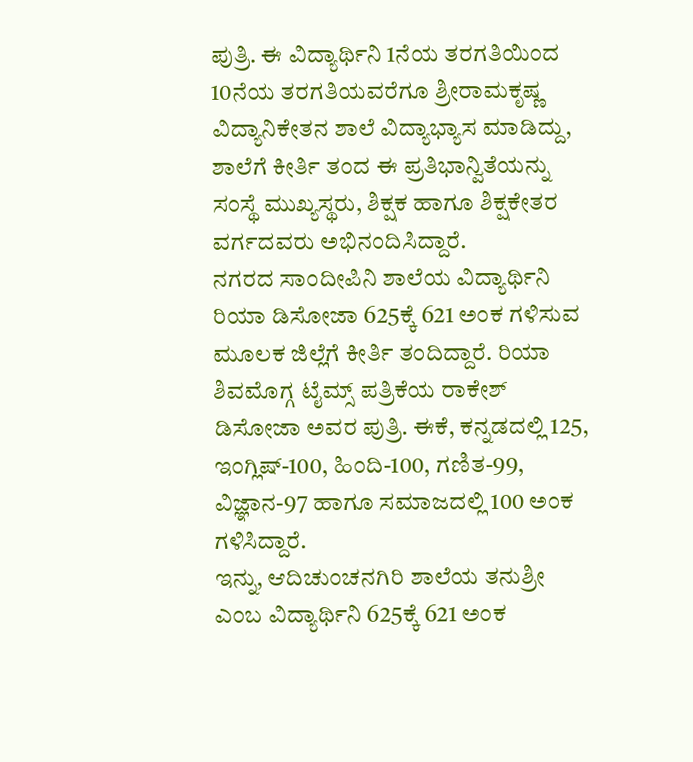ಪುತ್ರಿ. ಈ ವಿದ್ಯಾರ್ಥಿನಿ 1ನೆಯ ತರಗತಿಯಿಂದ 10ನೆಯ ತರಗತಿಯವರೆಗೂ ಶ್ರೀರಾಮಕೃಷ್ಣ ವಿದ್ಯಾನಿಕೇತನ ಶಾಲೆ ವಿದ್ಯಾಭ್ಯಾಸ ಮಾಡಿದ್ದು, ಶಾಲೆಗೆ ಕೀರ್ತಿ ತಂದ ಈ ಪ್ರತಿಭಾನ್ವಿತೆಯನ್ನು ಸಂಸ್ಥೆ ಮುಖ್ಯಸ್ಥರು, ಶಿಕ್ಷಕ ಹಾಗೂ ಶಿಕ್ಷಕೇತರ ವರ್ಗದವರು ಅಭಿನಂದಿಸಿದ್ದಾರೆ.
ನಗರದ ಸಾಂದೀಪಿನಿ ಶಾಲೆಯ ವಿದ್ಯಾರ್ಥಿನಿ ರಿಯಾ ಡಿಸೋಜಾ 625ಕ್ಕೆ 621 ಅಂಕ ಗಳಿಸುವ ಮೂಲಕ ಜಿಲ್ಲೆಗೆ ಕೀರ್ತಿ ತಂದಿದ್ದಾರೆ. ರಿಯಾ ಶಿವಮೊಗ್ಗ ಟೈಮ್ಸ್ ಪತ್ರಿಕೆಯ ರಾಕೇಶ್ ಡಿಸೋಜಾ ಅವರ ಪುತ್ರಿ. ಈಕೆ, ಕನ್ನಡದಲ್ಲಿ 125, ಇಂಗ್ಲಿಷ್-100, ಹಿಂದಿ-100, ಗಣಿತ-99, ವಿಜ್ಞಾನ-97 ಹಾಗೂ ಸಮಾಜದಲ್ಲಿ 100 ಅಂಕ ಗಳಿಸಿದ್ದಾರೆ.
ಇನ್ನು, ಆದಿಚುಂಚನಗಿರಿ ಶಾಲೆಯ ತನುಶ್ರೀ ಎಂಬ ವಿದ್ಯಾರ್ಥಿನಿ 625ಕ್ಕೆ 621 ಅಂಕ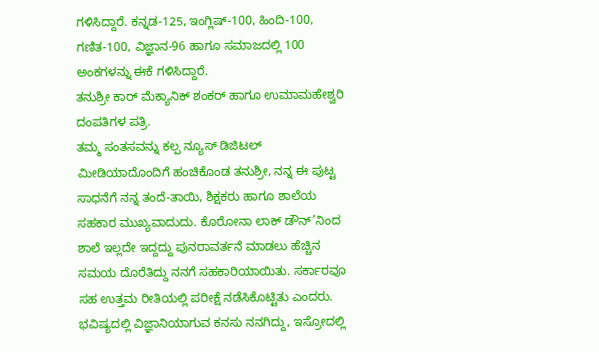ಗಳಿಸಿದ್ದಾರೆ. ಕನ್ನಡ-125, ಇಂಗ್ಲಿಷ್-100, ಹಿಂದಿ-100, ಗಣಿತ-100, ವಿಜ್ಞಾನ-96 ಹಾಗೂ ಸಮಾಜದಲ್ಲಿ 100 ಅಂಕಗಳನ್ನು ಈಕೆ ಗಳಿಸಿದ್ದಾರೆ.
ತನುಶ್ರೀ ಕಾರ್ ಮೆಕ್ಯಾನಿಕ್ ಶಂಕರ್ ಹಾಗೂ ಉಮಾಮಹೇಶ್ವರಿ ದಂಪತಿಗಳ ಪತ್ರಿ.
ತಮ್ಮ ಸಂತಸವನ್ನು ಕಲ್ಪ ನ್ಯೂಸ್ ಡಿಜಿಟಲ್ ಮೀಡಿಯಾದೊಂದಿಗೆ ಹಂಚಿಕೊಂಡ ತನುಶ್ರೀ, ನನ್ನ ಈ ಪುಟ್ಟ ಸಾಧನೆಗೆ ನನ್ನ ತಂದೆ-ತಾಯಿ, ಶಿಕ್ಷಕರು ಹಾಗೂ ಶಾಲೆಯ ಸಹಕಾರ ಮುಖ್ಯವಾದುದು. ಕೊರೋನಾ ಲಾಕ್ ಡೌನ್’ನಿಂದ ಶಾಲೆ ಇಲ್ಲದೇ ಇದ್ದದ್ದು ಪುನರಾವರ್ತನೆ ಮಾಡಲು ಹೆಚ್ಚಿನ ಸಮಯ ದೊರೆತಿದ್ದು ನನಗೆ ಸಹಕಾರಿಯಾಯಿತು. ಸರ್ಕಾರವೂ ಸಹ ಉತ್ತಮ ರೀತಿಯಲ್ಲಿ ಪರೀಕ್ಷೆ ನಡೆಸಿಕೊಟ್ಟಿತು ಎಂದರು.
ಭವಿಷ್ಯದಲ್ಲಿ ವಿಜ್ಞಾನಿಯಾಗುವ ಕನಸು ನನಗಿದ್ದು, ಇಸ್ರೋದಲ್ಲಿ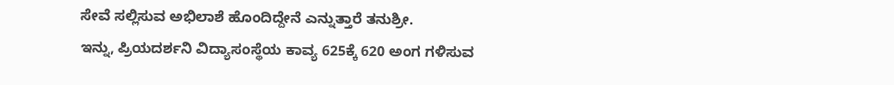ಸೇವೆ ಸಲ್ಲಿಸುವ ಅಭಿಲಾಶೆ ಹೊಂದಿದ್ದೇನೆ ಎನ್ನುತ್ತಾರೆ ತನುಶ್ರೀ.
ಇನ್ನು, ಪ್ರಿಯದರ್ಶನಿ ವಿದ್ಯಾಸಂಸ್ಥೆಯ ಕಾವ್ಯ 625ಕ್ಕೆ 620 ಅಂಗ ಗಳಿಸುವ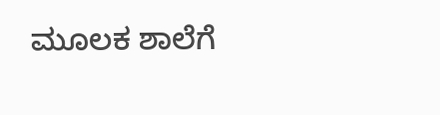ಮೂಲಕ ಶಾಲೆಗೆ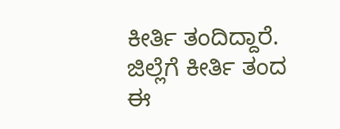ಕೀರ್ತಿ ತಂದಿದ್ದಾರೆ.
ಜಿಲ್ಲೆಗೆ ಕೀರ್ತಿ ತಂದ ಈ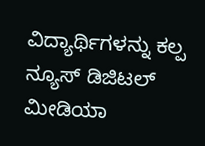ವಿದ್ಯಾರ್ಥಿಗಳನ್ನು ಕಲ್ಪ ನ್ಯೂಸ್ ಡಿಜಿಟಲ್ ಮೀಡಿಯಾ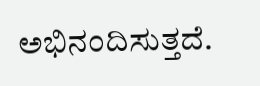ಅಭಿನಂದಿಸುತ್ತದೆ.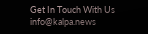Get In Touch With Us info@kalpa.news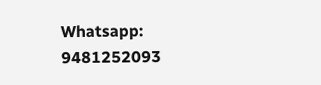Whatsapp: 9481252093